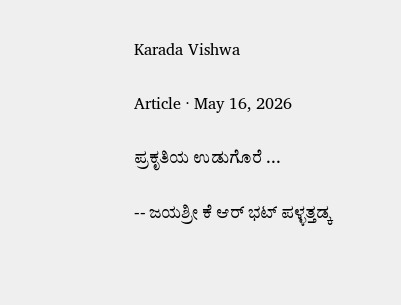Karada Vishwa

Article · May 16, 2026

ಪ್ರಕೃತಿಯ ಉಡುಗೊರೆ ...

-- ಜಯಶ್ರೀ ಕೆ ಆರ್ ಭಟ್ ಪಳ್ಳತ್ತಡ್ಕ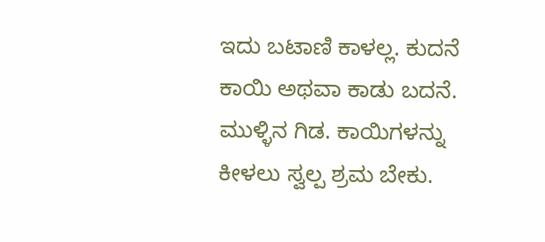ಇದು ಬಟಾಣಿ ಕಾಳಲ್ಲ. ಕುದನೆ ಕಾಯಿ ಅಥವಾ ಕಾಡು ಬದನೆ. ಮುಳ್ಳಿನ ಗಿಡ. ಕಾಯಿಗಳನ್ನು ಕೀಳಲು ಸ್ವಲ್ಪ ಶ್ರಮ ಬೇಕು.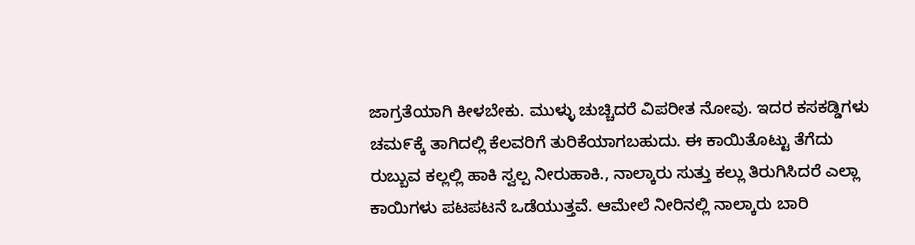ಜಾಗ್ರತೆಯಾಗಿ ಕೀಳಬೇಕು. ಮುಳ್ಳು ಚುಚ್ಚಿದರೆ ವಿಪರೀತ ನೋವು. ಇದರ ಕಸಕಡ್ಡಿಗಳು ಚಮ೯ಕ್ಕೆ ತಾಗಿದಲ್ಲಿ ಕೆಲವರಿಗೆ ತುರಿಕೆಯಾಗಬಹುದು. ಈ ಕಾಯಿತೊಟ್ಟು ತೆಗೆದು ರುಬ್ಬುವ ಕಲ್ಲಲ್ಲಿ ಹಾಕಿ ಸ್ವಲ್ಪ ನೀರುಹಾಕಿ., ನಾಲ್ಕಾರು ಸುತ್ತು ಕಲ್ಲು ತಿರುಗಿಸಿದರೆ ಎಲ್ಲಾ ಕಾಯಿಗಳು ಪಟಪಟನೆ ಒಡೆಯುತ್ತವೆ. ಆಮೇಲೆ ನೀರಿನಲ್ಲಿ ನಾಲ್ಕಾರು ಬಾರಿ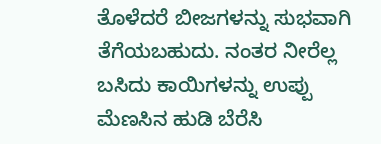ತೊಳೆದರೆ ಬೀಜಗಳನ್ನು ಸುಭವಾಗಿ ತೆಗೆಯಬಹುದು. ನಂತರ ನೀರೆಲ್ಲ ಬಸಿದು ಕಾಯಿಗಳನ್ನು ಉಪ್ಪು ಮೆಣಸಿನ ಹುಡಿ ಬೆರೆಸಿ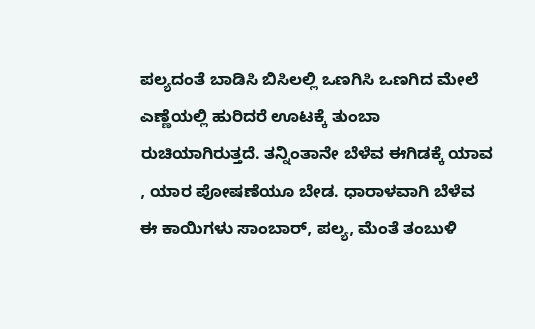ಪಲ್ಯದಂತೆ ಬಾಡಿಸಿ ಬಿಸಿಲಲ್ಲಿ ಒಣಗಿಸಿ ಒಣಗಿದ ಮೇಲೆ ಎಣ್ಣೆಯಲ್ಲಿ ಹುರಿದರೆ ಊಟಕ್ಕೆ ತುಂಬಾ ರುಚಿಯಾಗಿರುತ್ತದೆ. ತನ್ನಿಂತಾನೇ ಬೆಳೆವ ಈಗಿಡಕ್ಕೆ ಯಾವ , ಯಾರ ಪೋಷಣೆಯೂ ಬೇಡ. ಧಾರಾಳವಾಗಿ ಬೆಳೆವ ಈ ಕಾಯಿಗಳು ಸಾಂಬಾರ್, ಪಲ್ಯ, ಮೆಂತೆ ತಂಬುಳಿ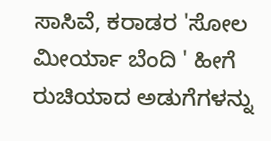ಸಾಸಿವೆ, ಕರಾಡರ 'ಸೋಲ ಮೀರ್ಯಾ ಬೆಂದಿ ' ಹೀಗೆ ರುಚಿಯಾದ ಅಡುಗೆಗಳನ್ನು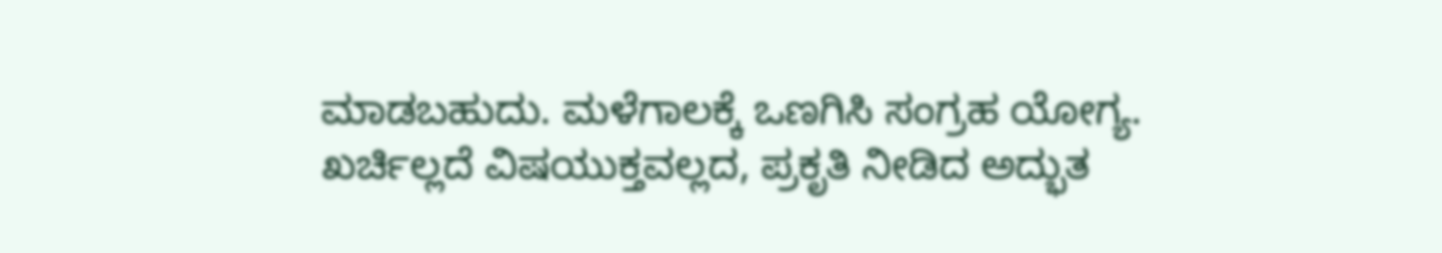ಮಾಡಬಹುದು. ಮಳೆಗಾಲಕ್ಕೆ ಒಣಗಿಸಿ ಸಂಗ್ರಹ ಯೋಗ್ಯ. ಖರ್ಚಿಲ್ಲದೆ ವಿಷಯುಕ್ತವಲ್ಲದ, ಪ್ರಕೃತಿ ನೀಡಿದ ಅದ್ಭುತ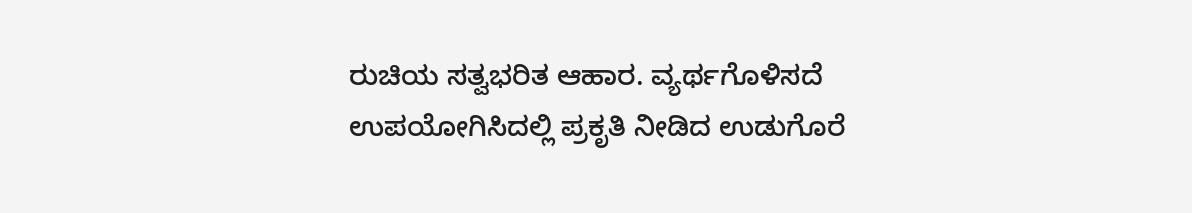ರುಚಿಯ ಸತ್ವಭರಿತ ಆಹಾರ. ವ್ಯರ್ಥಗೊಳಿಸದೆ ಉಪಯೋಗಿಸಿದಲ್ಲಿ ಪ್ರಕೃತಿ ನೀಡಿದ ಉಡುಗೊರೆ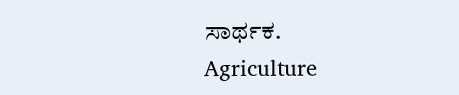ಸಾರ್ಥಕ.
Agriculture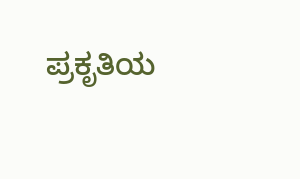ಪ್ರಕೃತಿಯ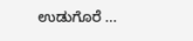ಉಡುಗೊರೆ ...